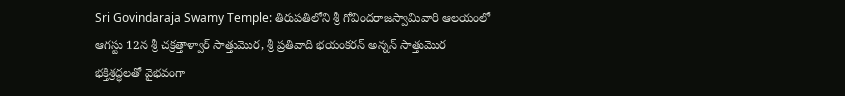Sri Govindaraja Swamy Temple: తిరుపతిలోని శ్రీ గోవిందరాజస్వామివారి ఆలయంలో ఆగస్టు 12న శ్రీ చక్రత్తాళ్వార్‌ సాత్తుమొర, శ్రీ ప్రతివాది భయంకరన్‌ అన్నన్‌ సాత్తుమొర భక్తిశ్రద్ధలతో వైభవంగా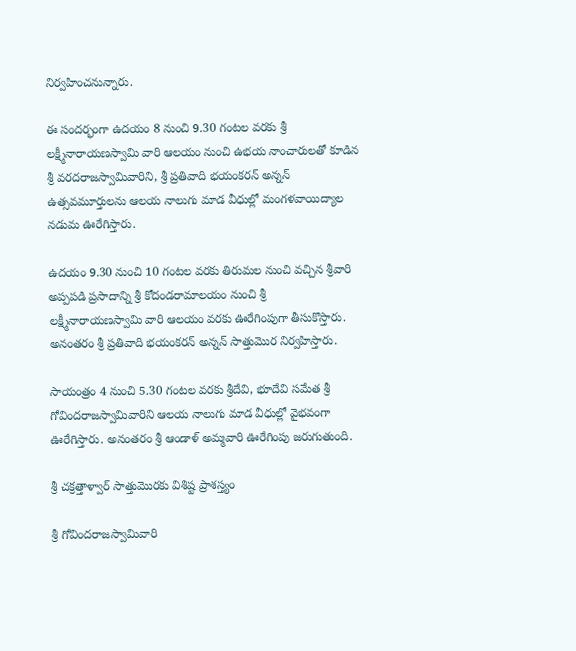నిర్వహించనున్నారు.

ఈ సందర్భంగా ఉదయం 8 నుంచి 9.30 గంటల వరకు శ్రీ లక్ష్మీనారాయణస్వామి వారి ఆలయం నుంచి ఉభయ నాంచారులతో కూడిన శ్రీ వరదరాజస్వామివారిని, శ్రీ ప్రతివాది భయంకరన్‌ అన్నన్‌ ఉత్సవమూర్తులను ఆలయ నాలుగు మాడ వీధుల్లో మంగళవాయిద్యాల నడుమ ఊరేగిస్తారు.

ఉదయం 9.30 నుంచి 10 గంటల వరకు తిరుమల నుంచి వచ్చిన శ్రీవారి అప్పపడి ప్రసాదాన్ని శ్రీ కోదండరామాలయం నుంచి శ్రీ లక్ష్మీనారాయణస్వామి వారి ఆలయం వరకు ఊరేగింపుగా తీసుకొస్తారు. అనంతరం శ్రీ ప్రతివాది భయంకరన్‌ అన్నన్‌ సాత్తుమొర నిర్వహిస్తారు.

సాయంత్రం 4 నుంచి 5.30 గంటల వరకు శ్రీదేవి, భూదేవి సమేత శ్రీ గోవిందరాజస్వామివారిని ఆలయ నాలుగు మాడ వీధుల్లో వైభవంగా ఊరేగిస్తారు. అనంతరం శ్రీ ఆండాళ్‌ అమ్మవారి ఊరేగింపు జరుగుతుంది.

శ్రీ చక్రత్తాళ్వార్‌ సాత్తుమొరకు విశిష్ట ప్రాశస్త్యం

శ్రీ గోవిందరాజస్వామివారి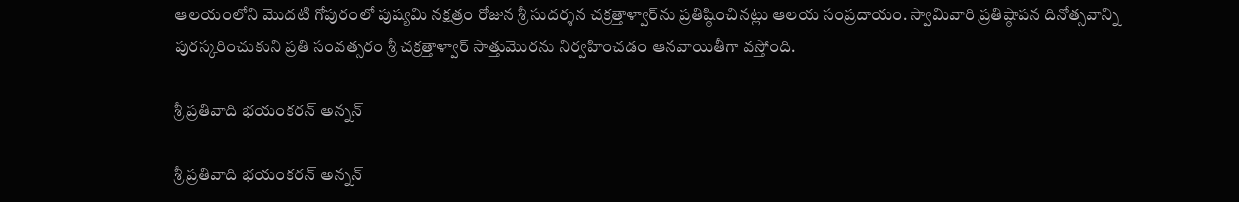ఆలయంలోని మొదటి గోపురంలో పుష్యమి నక్షత్రం రోజున శ్రీ సుదర్శన చక్రత్తాళ్వార్‌ను ప్రతిష్ఠించినట్లు ఆలయ సంప్రదాయం. స్వామివారి ప్రతిష్ఠాపన దినోత్సవాన్ని పురస్కరించుకుని ప్రతి సంవత్సరం శ్రీ చక్రత్తాళ్వార్‌ సాత్తుమొరను నిర్వహించడం ఆనవాయితీగా వస్తోంది.

శ్రీ ప్రతివాది భయంకరన్‌ అన్నన్‌

శ్రీ ప్రతివాది భయంకరన్‌ అన్నన్‌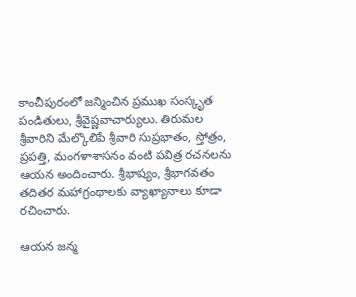కాంచీపురంలో జన్మించిన ప్రముఖ సంస్కృత పండితులు, శ్రీవైష్ణవాచార్యులు. తిరుమల శ్రీవారిని మేల్కొలిపే శ్రీవారి సుప్రభాతం, స్తోత్రం, ప్రపత్తి, మంగళాశాసనం వంటి పవిత్ర రచనలను ఆయన అందించారు. శ్రీభాష్యం, శ్రీభాగవతం తదితర మహాగ్రంథాలకు వ్యాఖ్యానాలు కూడా రచించారు.

ఆయన జన్మ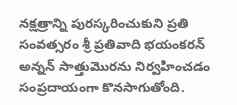నక్షత్రాన్ని పురస్కరించుకుని ప్రతి సంవత్సరం శ్రీ ప్రతివాది భయంకరన్‌ అన్నన్‌ సాత్తుమొరను నిర్వహించడం సంప్రదాయంగా కొనసాగుతోంది.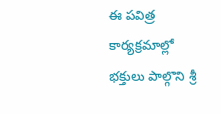ఈ పవిత్ర కార్యక్రమాల్లో భక్తులు పాల్గొని శ్రీ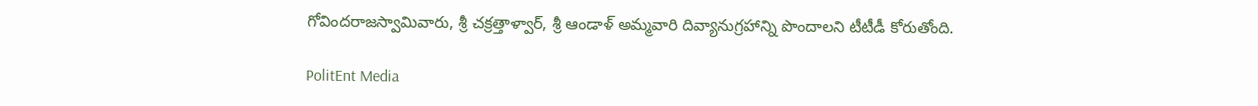గోవిందరాజస్వామివారు, శ్రీ చక్రత్తాళ్వార్‌, శ్రీ ఆండాళ్‌ అమ్మవారి దివ్యానుగ్రహాన్ని పొందాలని టీటీడీ కోరుతోంది.

PolitEnt Media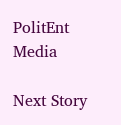PolitEnt Media

Next Story